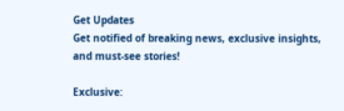Get Updates
Get notified of breaking news, exclusive insights, and must-see stories!

Exclusive: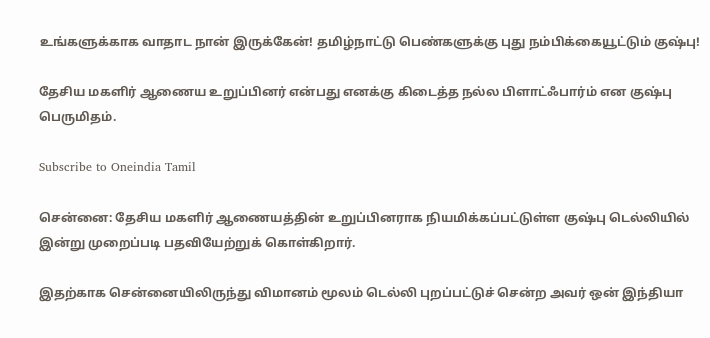உங்களுக்காக வாதாட நான் இருக்கேன்! தமிழ்நாட்டு பெண்களுக்கு புது நம்பிக்கையூட்டும் குஷ்பு!

தேசிய மகளிர் ஆணைய உறுப்பினர் என்பது எனக்கு கிடைத்த நல்ல பிளாட்ஃபார்ம் என குஷ்பு பெருமிதம்.

Subscribe to Oneindia Tamil

சென்னை: தேசிய மகளிர் ஆணையத்தின் உறுப்பினராக நியமிக்கப்பட்டுள்ள குஷ்பு டெல்லியில் இன்று முறைப்படி பதவியேற்றுக் கொள்கிறார்.

இதற்காக சென்னையிலிருந்து விமானம் மூலம் டெல்லி புறப்பட்டுச் சென்ற அவர் ஒன் இந்தியா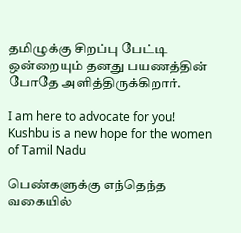தமிழுக்கு சிறப்பு பேட்டி ஒன்றையும் தனது பயணத்தின் போதே அளித்திருக்கிறார்.

I am here to advocate for you! Kushbu is a new hope for the women of Tamil Nadu

பெண்களுக்கு எந்தெந்த வகையில்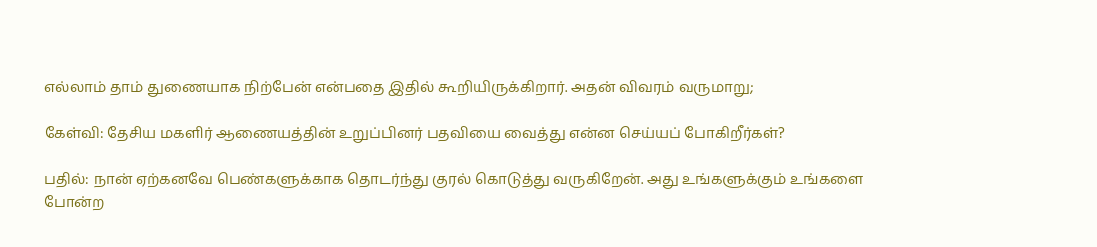எல்லாம் தாம் துணையாக நிற்பேன் என்பதை இதில் கூறியிருக்கிறார். அதன் விவரம் வருமாறு;

கேள்வி: தேசிய மகளிர் ஆணையத்தின் உறுப்பினர் பதவியை வைத்து என்ன செய்யப் போகிறீர்கள்?

பதில்: நான் ஏற்கனவே பெண்களுக்காக தொடர்ந்து குரல் கொடுத்து வருகிறேன். அது உங்களுக்கும் உங்களை போன்ற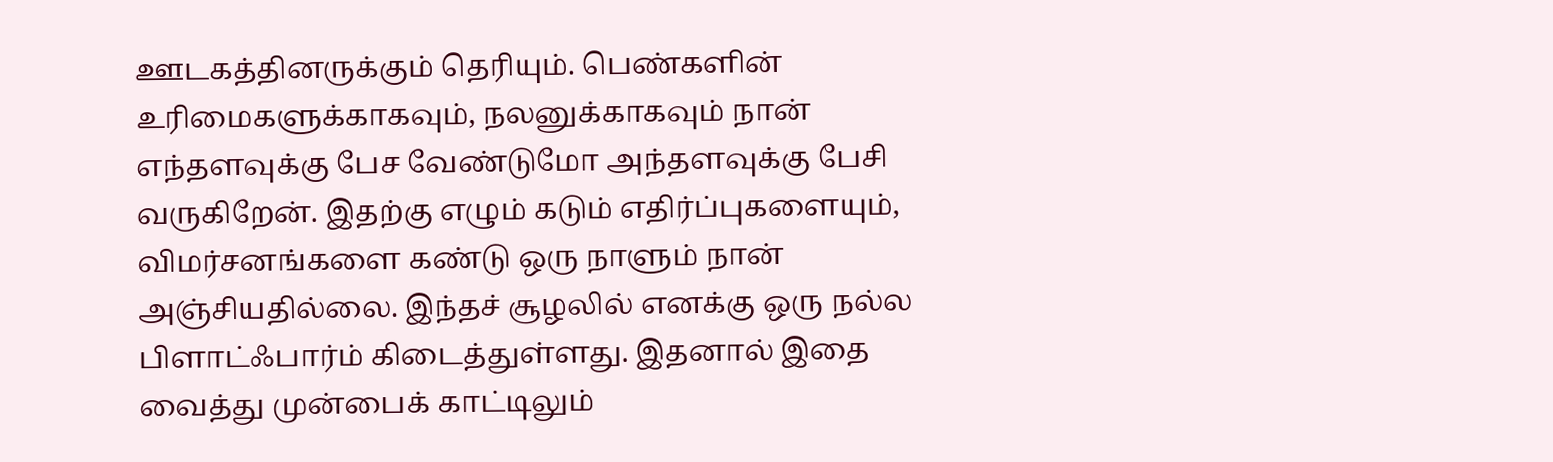ஊடகத்தினருக்கும் தெரியும். பெண்களின் உரிமைகளுக்காகவும், நலனுக்காகவும் நான் எந்தளவுக்கு பேச வேண்டுமோ அந்தளவுக்கு பேசி வருகிறேன். இதற்கு எழும் கடும் எதிர்ப்புகளையும், விமர்சனங்களை கண்டு ஒரு நாளும் நான் அஞ்சியதில்லை. இந்தச் சூழலில் எனக்கு ஒரு நல்ல பிளாட்ஃபார்ம் கிடைத்துள்ளது. இதனால் இதை வைத்து முன்பைக் காட்டிலும்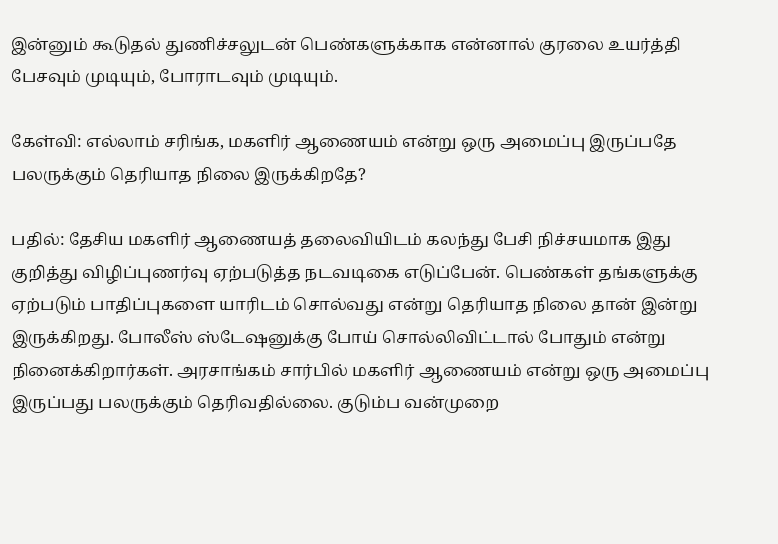இன்னும் கூடுதல் துணிச்சலுடன் பெண்களுக்காக என்னால் குரலை உயர்த்தி பேசவும் முடியும், போராடவும் முடியும்.

கேள்வி: எல்லாம் சரிங்க, மகளிர் ஆணையம் என்று ஒரு அமைப்பு இருப்பதே பலருக்கும் தெரியாத நிலை இருக்கிறதே?

பதில்: தேசிய மகளிர் ஆணையத் தலைவியிடம் கலந்து பேசி நிச்சயமாக இது குறித்து விழிப்புணர்வு ஏற்படுத்த நடவடிகை எடுப்பேன். பெண்கள் தங்களுக்கு ஏற்படும் பாதிப்புகளை யாரிடம் சொல்வது என்று தெரியாத நிலை தான் இன்று இருக்கிறது. போலீஸ் ஸ்டேஷனுக்கு போய் சொல்லிவிட்டால் போதும் என்று நினைக்கிறார்கள். அரசாங்கம் சார்பில் மகளிர் ஆணையம் என்று ஒரு அமைப்பு இருப்பது பலருக்கும் தெரிவதில்லை. குடும்ப வன்முறை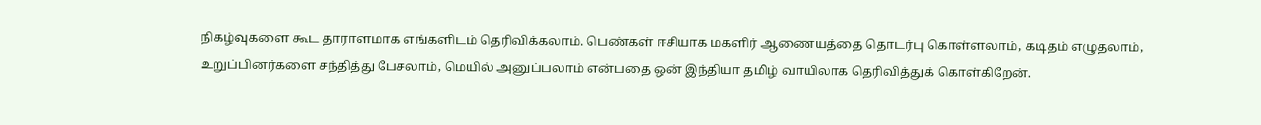நிகழ்வுகளை கூட தாராளமாக எங்களிடம் தெரிவிக்கலாம். பெண்கள் ஈசியாக மகளிர் ஆணையத்தை தொடர்பு கொள்ளலாம், கடிதம் எழுதலாம், உறுப்பினர்களை சந்தித்து பேசலாம், மெயில் அனுப்பலாம் என்பதை ஒன் இந்தியா தமிழ் வாயிலாக தெரிவித்துக் கொள்கிறேன்.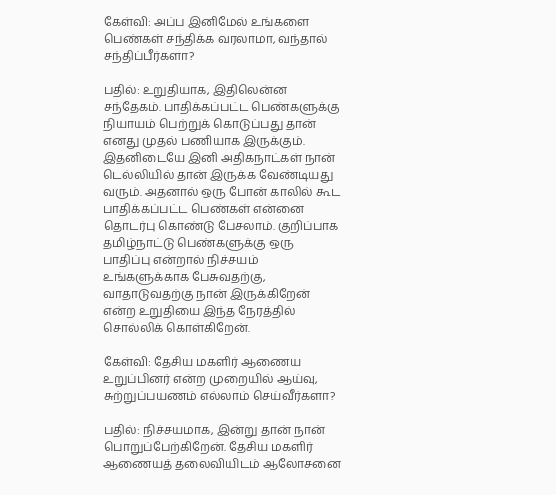கேள்வி: அப்ப இனிமேல் உங்களை பெண்கள் சந்திக்க வரலாமா, வந்தால் சந்திப்பீர்களா?

பதில்: உறுதியாக, இதிலென்ன சந்தேகம். பாதிக்கப்பட்ட பெண்களுக்கு நியாயம் பெற்றுக் கொடுப்பது தான் எனது முதல் பணியாக இருக்கும். இதனிடையே இனி அதிகநாட்கள் நான் டெல்லியில் தான் இருக்க வேண்டியது வரும். அதனால் ஒரு போன் காலில் கூட பாதிக்கப்பட்ட பெண்கள் என்னை தொடர்பு கொண்டு பேசலாம். குறிப்பாக தமிழ்நாட்டு பெண்களுக்கு ஒரு பாதிப்பு என்றால் நிச்சயம் உங்களுக்காக பேசுவதற்கு, வாதாடுவதற்கு நான் இருக்கிறேன் என்ற உறுதியை இந்த நேரத்தில் சொல்லிக் கொள்கிறேன்.

கேள்வி: தேசிய மகளிர் ஆணைய உறுப்பினர் என்ற முறையில் ஆய்வு, சுற்றுப்பயணம் எல்லாம் செய்வீர்களா?

பதில்: நிச்சயமாக, இன்று தான் நான் பொறுப்பேற்கிறேன். தேசிய மகளிர் ஆணையத் தலைவியிடம் ஆலோசனை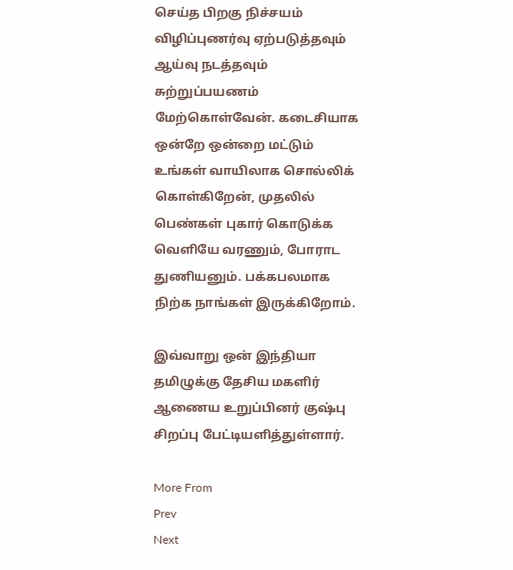செய்த பிறகு நிச்சயம் விழிப்புணர்வு ஏற்படுத்தவும் ஆய்வு நடத்தவும் சுற்றுப்பயணம் மேற்கொள்வேன். கடைசியாக ஒன்றே ஒன்றை மட்டும் உங்கள் வாயிலாக சொல்லிக் கொள்கிறேன், முதலில் பெண்கள் புகார் கொடுக்க வெளியே வரணும், போராட துணியனும். பக்கபலமாக நிற்க நாங்கள் இருக்கிறோம்.

இவ்வாறு ஒன் இந்தியா தமிழுக்கு தேசிய மகளிர் ஆணைய உறுப்பினர் குஷ்பு சிறப்பு பேட்டியளித்துள்ளார்.

More From
Prev
Next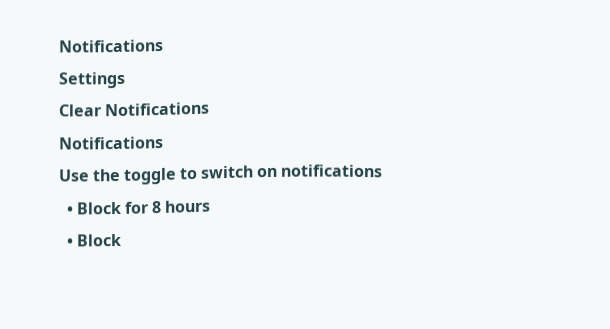Notifications
Settings
Clear Notifications
Notifications
Use the toggle to switch on notifications
  • Block for 8 hours
  • Block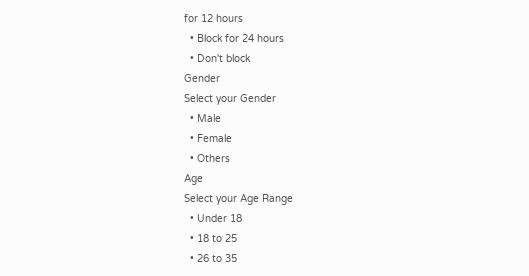for 12 hours
  • Block for 24 hours
  • Don't block
Gender
Select your Gender
  • Male
  • Female
  • Others
Age
Select your Age Range
  • Under 18
  • 18 to 25
  • 26 to 35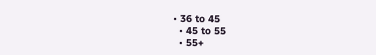• 36 to 45
  • 45 to 55
  • 55+